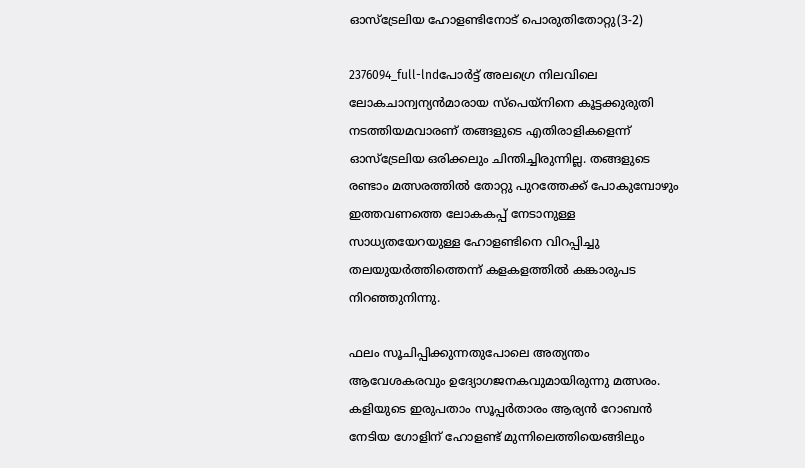ഓസ്‌ട്രേലിയ ഹോളണ്ടിനോട് പൊരുതിതോറ്റു(3-2)

2376094_full-lndപോര്‍ട്ട് അലഗ്രെ നിലവിലെ ലോകചാന്വന്യന്‍മാരായ സ്‌പെയ്‌നിനെ കൂട്ടക്കുരുതി നടത്തിയമവാരണ് തങ്ങളുടെ എതിരാളികളെന്ന് ഓസ്‌ട്രേലിയ ഒരിക്കലും ചിന്തിച്ചിരുന്നില്ല. തങ്ങളുടെ രണ്ടാം മത്സരത്തില്‍ തോറ്റു പുറത്തേക്ക് പോകുമ്പോഴും ഇത്തവണത്തെ ലോകകപ്പ് നേടാനുള്ള സാധ്യതയേറയുള്ള ഹോളണ്ടിനെ വിറപ്പിച്ചു തലയുയര്‍ത്തിത്തെന്ന് കളകളത്തില്‍ കങ്കാരുപട നിറഞ്ഞുനിന്നു.

ഫലം സൂചിപ്പിക്കുന്നതുപോലെ അത്യന്തം ആവേശകരവും ഉദ്യോഗജനകവുമായിരുന്നു മത്സരം. കളിയുടെ ഇരുപതാം സൂപ്പര്‍താരം ആര്യന്‍ റോബന്‍ നേടിയ ഗോളിന് ഹോളണ്ട് മുന്നിലെത്തിയെങ്ങിലും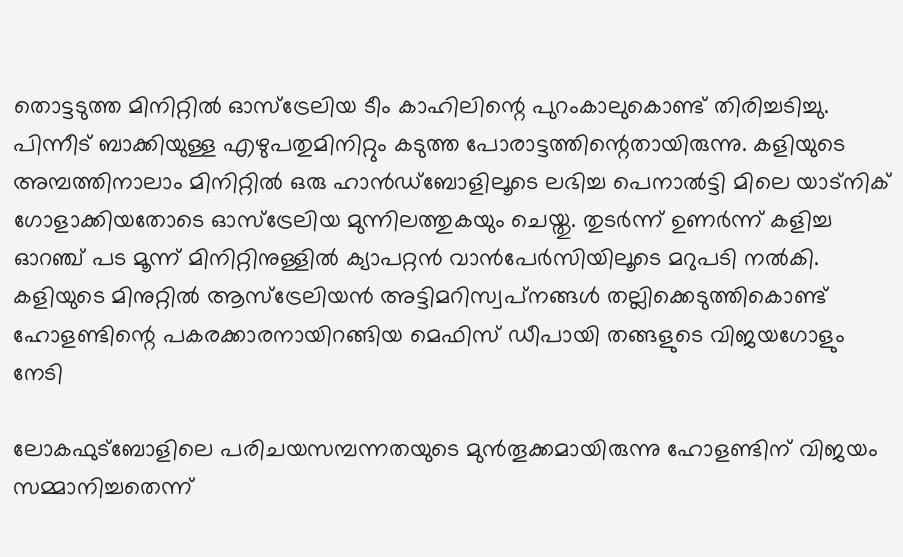തൊട്ടടുത്ത മിനിറ്റില്‍ ഓസ്‌ട്രേലിയ ടീം കാഹിലിന്റെ പുറംകാലുകൊണ്ട് തിരിച്ചടിച്ചു. പിന്നീട് ബാക്കിയുള്ള എഴുപതുമിനിറ്റും കടുത്ത പോരാട്ടത്തിന്റെതായിരുന്നു. കളിയുടെ അമ്പത്തിനാലാം മിനിറ്റില്‍ ഒരു ഹാന്‍ഡ്‌ബോളിലൂടെ ലഭിച്ച പെനാല്‍ട്ടി മിലെ യാട്‌നിക് ഗോളാക്കിയതോടെ ഓസ്‌ട്രേലിയ മുന്നിലത്തുകയും ചെയ്തു. തുടര്‍ന്ന് ഉണര്‍ന്ന് കളിച്ച ഓറഞ്ച് പട മൂന്ന് മിനിറ്റിനുള്ളില്‍ ക്യാപറ്റന്‍ വാന്‍പേര്‍സിയിലൂടെ മറുപടി നല്‍കി. കളിയുടെ മിനുറ്റില്‍ ആസ്‌ട്രേലിയന്‍ അട്ടിമറിസ്വപ്‌നങ്ങള്‍ തല്ലിക്കെടുത്തികൊണ്ട് ഹോളണ്ടിന്റെ പകരക്കാരനായിറങ്ങിയ മെഫിസ് ഡീപായി തങ്ങളുടെ വിജയഗോളും നേടി

ലോകഫുട്‌ബോളിലെ പരിചയസമ്പന്നതയുടെ മുന്‍തൂക്കമായിരുന്നു ഹോളണ്ടിന് വിജയം സമ്മാനിച്ചതെന്ന്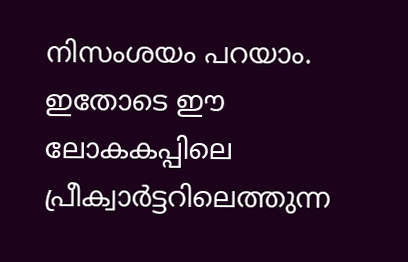നിസംശയം പറയാം. ഇതോടെ ഈ ലോകകപ്പിലെ പ്രീക്വാര്‍ട്ടറിലെത്തുന്ന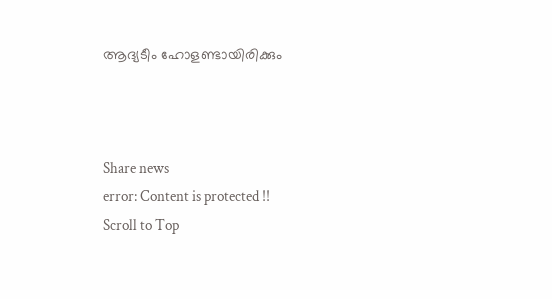ആദ്യടീം ഹോളണ്ടായിരിക്കും



Share news
error: Content is protected !!
Scroll to Top